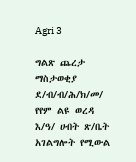Agri 3

ግልጽ ጨረታ ማስታወቂያ
ደ/ብ/ብ/ሕ/ክ/መ/ የየም ልዩ ወረዳ እ/ዓ/ ሀብት ጽ/ቤት አገልግሎት የሚውል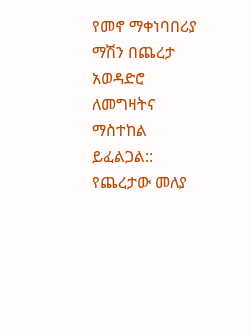የመኖ ማቀነባበሪያ ማሽን በጨረታ አወዳድሮ ለመግዛትና ማስተከል ይፈልጋል::
የጨረታው መለያ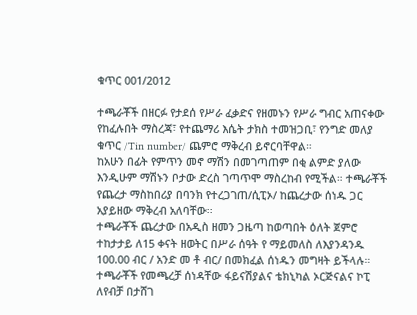ቁጥር 001/2012

ተጫራቾች በዘርፉ የታደሰ የሥራ ፈቃድና የዘመኑን የሥራ ግብር አጠናቀው የከፈሉበት ማስረጃ፣ የተጨማሪ እሴት ታክስ ተመዝጋቢ፣ የንግድ መለያ ቁጥር /Tin number/ ጨምሮ ማቅረብ ይኖርባቸዋል።
ከአሁን በፊት የምጥን መኖ ማሽን በመገጣጠም በቂ ልምድ ያለው እንዲሁም ማሽኑን ቦታው ድረስ ገጣጥሞ ማስረከብ የሚችል። ተጫራቾች የጨረታ ማስከበሪያ በባንክ የተረጋገጠ/ሲፒኦ/ ከጨረታው ሰነዱ ጋር አያይዘው ማቅረብ አለባቸው፡፡
ተጫራቾች ጨረታው በአዲስ ዘመን ጋዜጣ ከወጣበት ዕለት ጀምሮ ተከታታይ ለ15 ቀናት ዘወትር በሥራ ሰዓት የ ማይመለስ ለእያንዳንዱ 100.00 ብር / አንድ መ ቶ ብር/ በመክፈል ሰነዱን መግዛት ይችላሉ።
ተጫራቾች የመጫረቻ ሰነዳቸው ፋይናሽያልና ቴክኒካል ኦርጅናልና ኮፒ ለየብቻ በታሸገ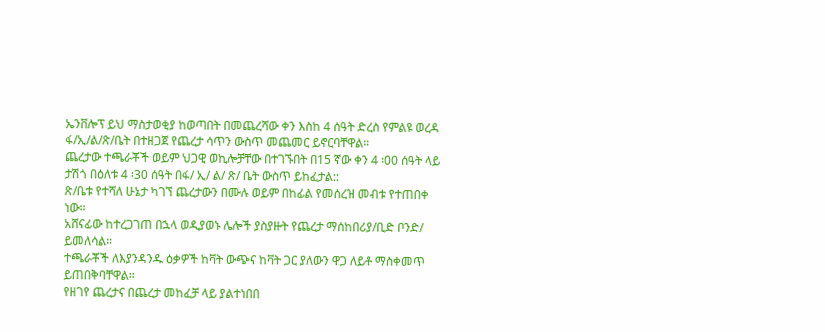ኤንቨሎፕ ይህ ማስታወቂያ ከወጣበት በመጨረሻው ቀን እስከ 4 ሰዓት ድረስ የምልዩ ወረዳ ፋ/ኢ/ል/ጽ/ቤት በተዘጋጀ የጨረታ ሳጥን ውስጥ መጨመር ይኖርባቸዋል።
ጨረታው ተጫራቾች ወይም ህጋዊ ወኪሎቻቸው በተገኙበት በ15 ኛው ቀን 4 ፡00 ሰዓት ላይ ታሽጎ በዕለቱ 4 ፡30 ሰዓት በፋ/ ኢ/ ል/ ጽ/ ቤት ውስጥ ይከፈታል::
ጽ/ቤቱ የተሻለ ሁኔታ ካገኘ ጨረታውን በሙሉ ወይም በከፊል የመሰረዝ መብቱ የተጠበቀ ነው።
አሸናፊው ከተረጋገጠ በኋላ ወዲያወኑ ሌሎች ያስያዙት የጨረታ ማሰከበሪያ/ቢድ ቦንድ/ ይመለሳል።
ተጫራቾች ለእያንዳንዱ ዕቃዎች ከቫት ውጭና ከቫት ጋር ያለውን ዋጋ ለይቶ ማስቀመጥ ይጠበቅባቸዋል።
የዘገየ ጨረታና በጨረታ መከፈቻ ላይ ያልተነበበ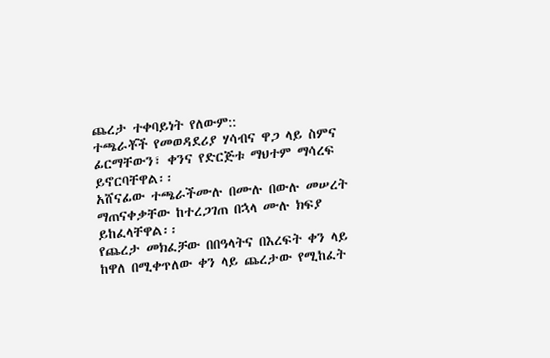ጨረታ ተቀባይነት የለውም::
ተጫራቾች የመወዳደሪያ ሃሳብና ዋጋ ላይ ስምና ፊርማቸውን፣ ቀንና የድርጅቱ ማህተም ማሳረፍ ይኖርባቸዋል፡፡
አሸናፊው ተጫራችሙሉ በሙሉ በውሉ መሠረት ማጠናቀቃቸው ከተረጋገጠ በኋላ ሙሉ ክፍያ ይከፈላቸዋል፡፡
የጨረታ መክፈቻው በበዓላትና በእረፍት ቀን ላይ ከዋለ በሚቀጥለው ቀን ላይ ጨረታው የሚከፈት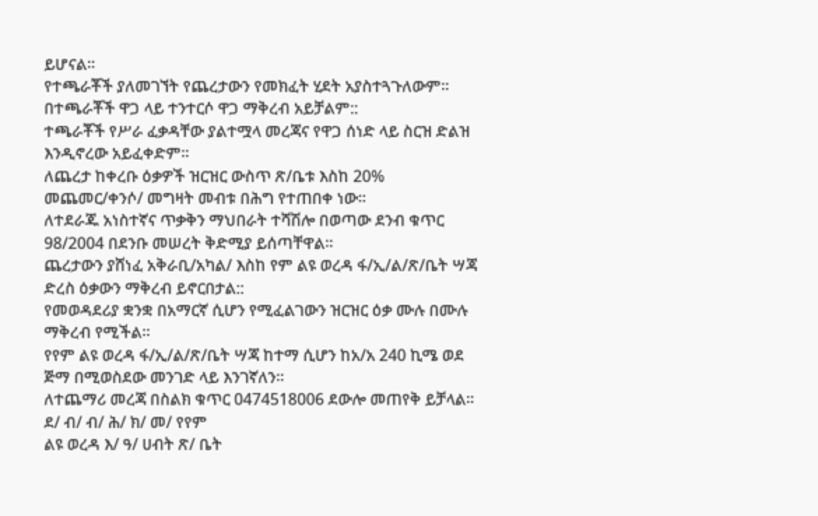ይሆናል፡፡
የተጫራቾች ያለመገኘት የጨረታውን የመክፈት ሂደት አያስተጓጉለውም፡፡
በተጫራቾች ዋጋ ላይ ተንተርሶ ዋጋ ማቅረብ አይቻልም::
ተጫራቾች የሥራ ፈቃዳቸው ያልተሟላ መረጃና የዋጋ ሰነድ ላይ ስርዝ ድልዝ እንዲኖረው አይፈቀድም፡፡
ለጨረታ ከቀረቡ ዕቃዎች ዝርዝር ውስጥ ጽ/ቤቱ እስከ 20% መጨመር/ቀንሶ/ መግዛት መብቱ በሕግ የተጠበቀ ነው፡፡
ለተደራጁ አነስተኛና ጥቃቅን ማህበራት ተሻሽሎ በወጣው ደንብ ቁጥር 98/2004 በደንቡ መሠረት ቅድሚያ ይሰጣቸዋል፡፡
ጨረታውን ያሸነፈ አቅራቢ/አካል/ እስከ የም ልዩ ወረዳ ፋ/ኢ/ል/ጽ/ቤት ሣጃ ድረስ ዕቃውን ማቅረብ ይኖርበታል::
የመወዳደሪያ ቋንቋ በአማርኛ ሲሆን የሚፈልገውን ዝርዝር ዕቃ ሙሉ በሙሉ ማቅረብ የሚችል።
የየም ልዩ ወረዳ ፋ/ኢ/ል/ጽ/ቤት ሣጃ ከተማ ሲሆን ከአ/አ 240 ኪሜ ወደ ጅማ በሚወስደው መንገድ ላይ እንገኛለን፡፡
ለተጨማሪ መረጃ በስልክ ቁጥር 0474518006 ደውሎ መጠየቅ ይቻላል።
ደ/ ብ/ ብ/ ሕ/ ክ/ መ/ የየም
ልዩ ወረዳ እ/ ዓ/ ሀብት ጽ/ ቤት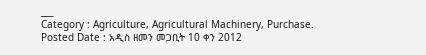___
Category : Agriculture, Agricultural Machinery, Purchase.
Posted Date : አዲስ ዘመን መጋቢት 10 ቀን 2012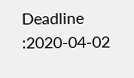Deadline :2020-04-02